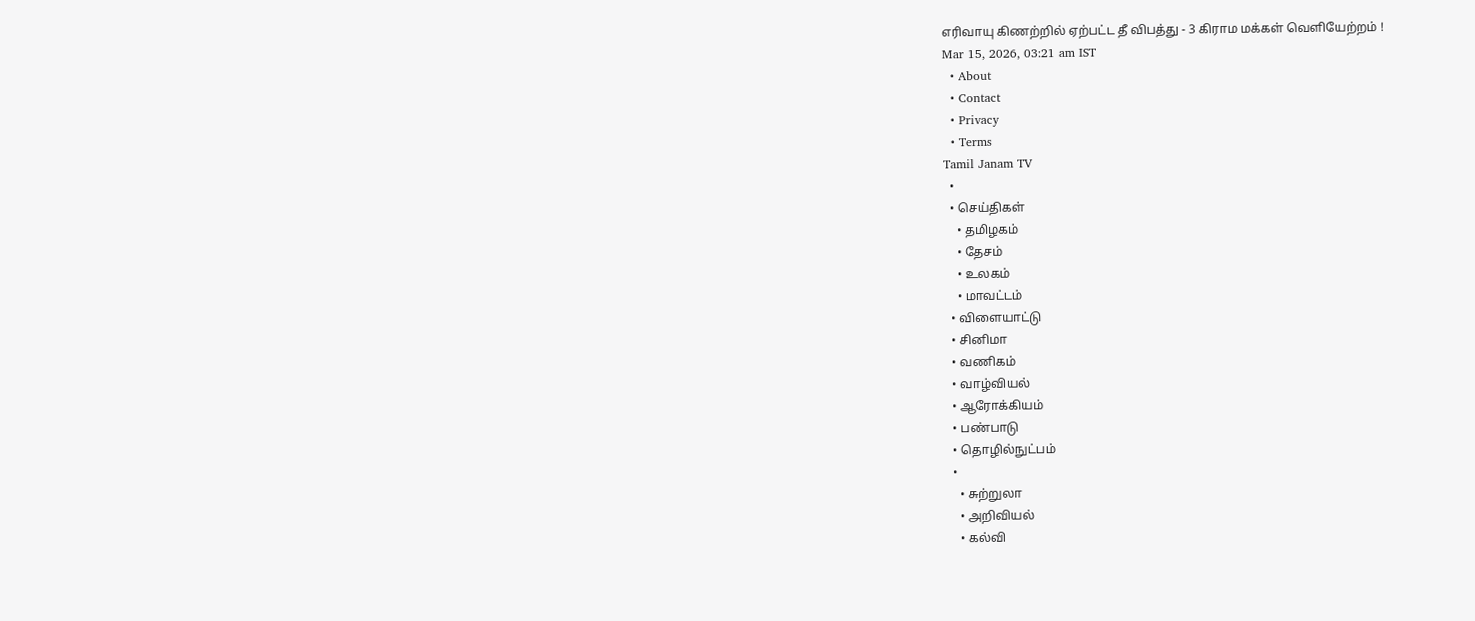எரிவாயு கிணற்றில் ஏற்பட்ட தீ விபத்து - 3 கிராம மக்கள் வெளியேற்றம் !
Mar 15, 2026, 03:21 am IST
  • About
  • Contact
  • Privacy
  • Terms
Tamil Janam TV
  •
  • செய்திகள்
    • தமிழகம்
    • தேசம்
    • உலகம்
    • மாவட்டம்
  • விளையாட்டு
  • சினிமா
  • வணிகம்
  • வாழ்வியல்
  • ஆரோக்கியம்
  • பண்பாடு
  • தொழில்நுட்பம்
  •
    • சுற்றுலா
    • அறிவியல்
    • கல்வி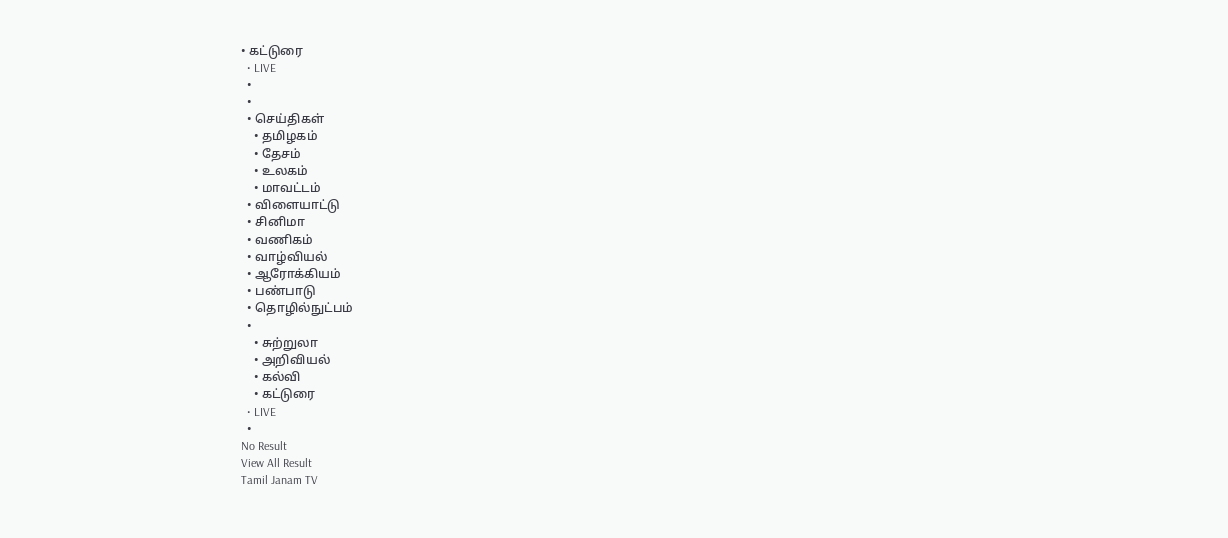• கட்டுரை
  • LIVE
  •
  •
  • செய்திகள்
    • தமிழகம்
    • தேசம்
    • உலகம்
    • மாவட்டம்
  • விளையாட்டு
  • சினிமா
  • வணிகம்
  • வாழ்வியல்
  • ஆரோக்கியம்
  • பண்பாடு
  • தொழில்நுட்பம்
  •
    • சுற்றுலா
    • அறிவியல்
    • கல்வி
    • கட்டுரை
  • LIVE
  •
No Result
View All Result
Tamil Janam TV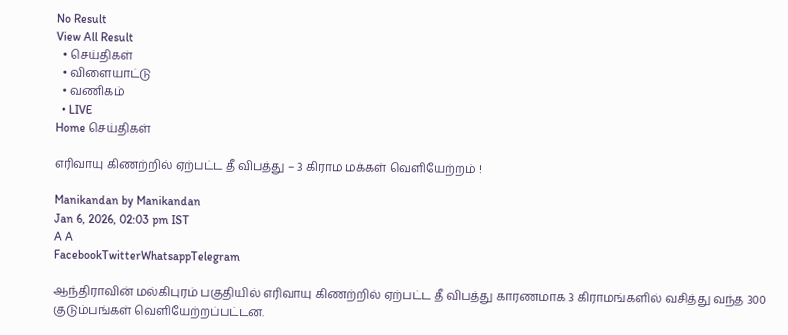No Result
View All Result
  • செய்திகள்
  • விளையாட்டு
  • வணிகம்
  • LIVE
Home செய்திகள்

எரிவாயு கிணற்றில் ஏற்பட்ட தீ விபத்து – 3 கிராம மக்கள் வெளியேற்றம் !

Manikandan by Manikandan
Jan 6, 2026, 02:03 pm IST
A A
FacebookTwitterWhatsappTelegram

ஆந்திராவின் மல்கிபுரம் பகுதியில் எரிவாயு கிணற்றில் ஏற்பட்ட தீ விபத்து காரணமாக 3 கிராமங்களில் வசித்து வந்த 300 குடும்பங்கள் வெளியேற்றப்பட்டன.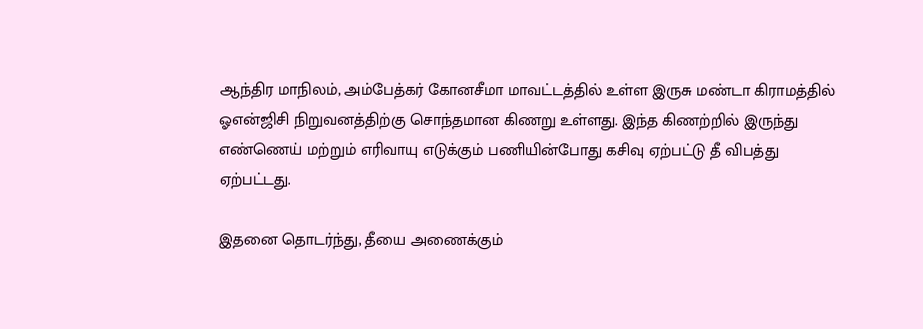ஆந்திர மாநிலம், அம்பேத்கர் கோனசீமா மாவட்டத்தில் உள்ள இருசு மண்டா கிராமத்தில் ஓஎன்ஜிசி நிறுவனத்திற்கு சொந்தமான கிணறு உள்ளது. இந்த கிணற்றில் இருந்து எண்ணெய் மற்றும் எரிவாயு எடுக்கும் பணியின்போது கசிவு ஏற்பட்டு தீ விபத்து ஏற்பட்டது.

இதனை தொடர்ந்து, தீயை அணைக்கும்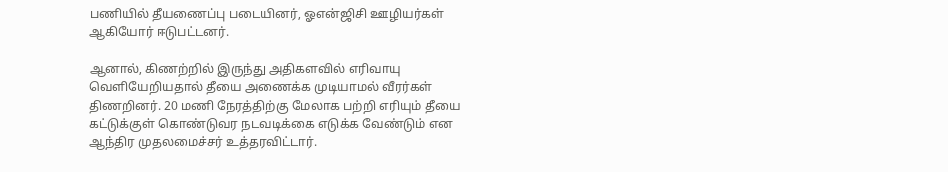பணியில் தீயணைப்பு படையினர், ஓஎன்ஜிசி ஊழியர்கள் ஆகியோர் ஈடுபட்டனர்.

ஆனால், கிணற்றில் இருந்து அதிகளவில் எரிவாயு வெளியேறியதால் தீயை அணைக்க முடியாமல் வீரர்கள் திணறினர். 20 மணி நேரத்திற்கு மேலாக பற்றி எரியும் தீயை கட்டுக்குள் கொண்டுவர நடவடிக்கை எடுக்க வேண்டும் என ஆந்திர முதலமைச்சர் உத்தரவிட்டார்.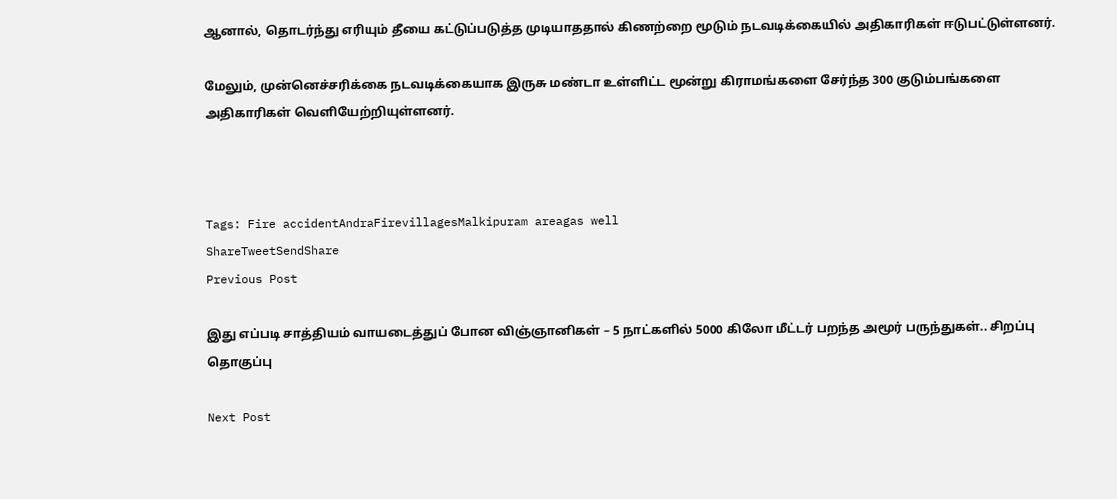ஆனால், தொடர்ந்து எரியும் தீயை கட்டுப்படுத்த முடியாததால் கிணற்றை மூடும் நடவடிக்கையில் அதிகாரிகள் ஈடுபட்டுள்ளனர்.

மேலும், முன்னெச்சரிக்கை நடவடிக்கையாக இருசு மண்டா உள்ளிட்ட மூன்று கிராமங்களை சேர்ந்த 300 குடும்பங்களை அதிகாரிகள் வெளியேற்றியுள்ளனர்.



Tags: Fire accidentAndraFirevillagesMalkipuram areagas well
ShareTweetSendShare
Previous Post

இது எப்படி சாத்தியம் வாயடைத்துப் போன விஞ்ஞானிகள் – 5 நாட்களில் 5000 கிலோ மீட்டர் பறந்த அமூர் பருந்துகள்.. சிறப்பு தொகுப்பு

Next Post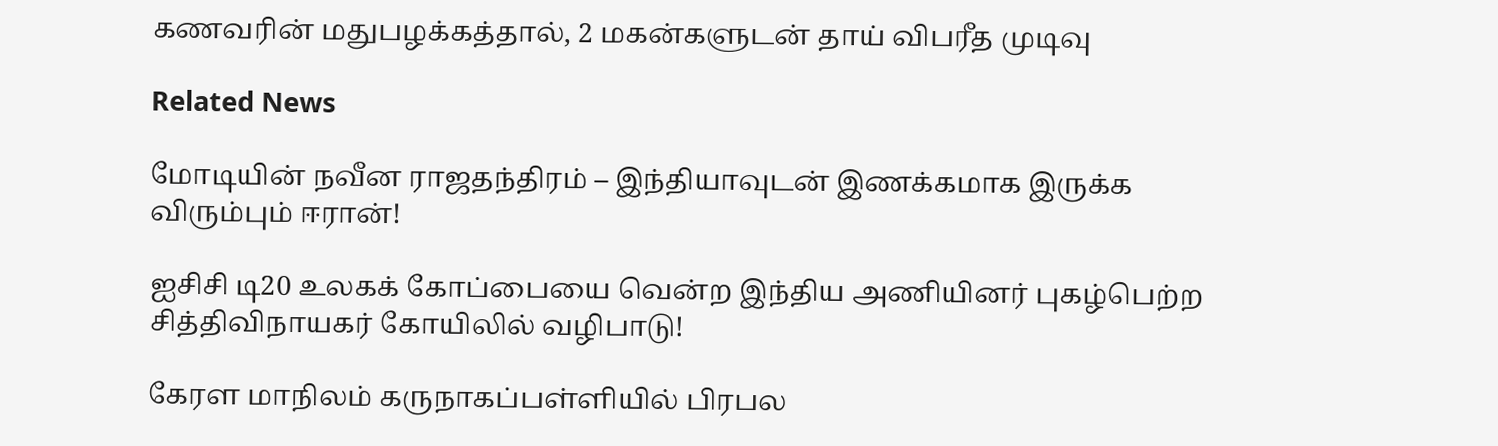கணவரின் மதுபழக்கத்தால், 2 மகன்களுடன் தாய் விபரீத முடிவு

Related News

மோடியின் நவீன ராஜதந்திரம் – இந்தியாவுடன் இணக்கமாக இருக்க விரும்பும் ஈரான்!

ஐசிசி டி20 உலகக் கோப்பையை வென்ற இந்திய அணியினர் புகழ்பெற்ற சித்திவிநாயகர் கோயிலில் வழிபாடு!

கேரள மாநிலம் கருநாகப்பள்ளியில் பிரபல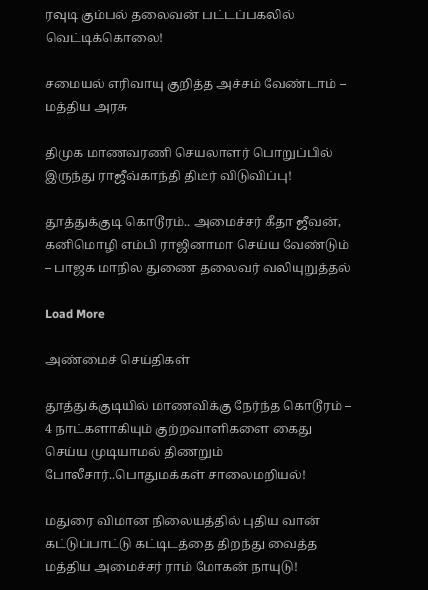ரவுடி கும்பல் தலைவன் பட்டப்பகலில் வெட்டிக்கொலை!

சமையல் எரிவாயு குறித்த அச்சம் வேண்டாம் – மத்திய அரசு

திமுக மாணவரணி செயலாளர் பொறுப்பில் இருந்து ராஜீவ்காந்தி திடீர் விடுவிப்பு!

தூத்துக்குடி கொடூரம்.. அமைச்சர் கீதா ஜீவன், கனிமொழி எம்பி ராஜினாமா செய்ய வேண்டும் – பாஜக மாநில துணை தலைவர் வலியுறுத்தல்

Load More

அண்மைச் செய்திகள்

தூத்துக்குடியில் மாணவிக்கு நேர்ந்த கொடூரம் – 4 நாட்களாகியும் குற்றவாளிகளை கைது செய்ய முடியாமல் திணறும் போலீசார்..பொதுமக்கள் சாலைமறியல்!

மதுரை விமான நிலையத்தில் புதிய வான் கட்டுப்பாட்டு கட்டிடத்தை திறந்து வைத்த மத்திய அமைச்சர் ராம் மோகன் நாயுடு!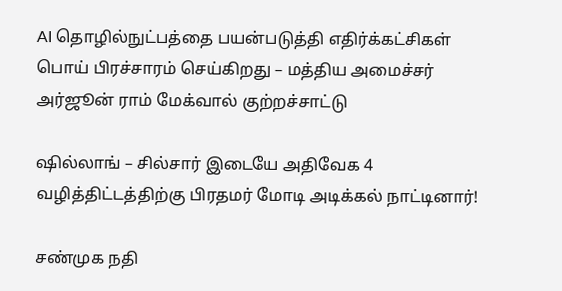AI தொழில்நுட்பத்தை பயன்படுத்தி எதிர்க்கட்சிகள் பொய் பிரச்சாரம் செய்கிறது – மத்திய அமைச்சர் அர்ஜூன் ராம் மேக்வால் குற்றச்சாட்டு

ஷில்லாங் – சில்சார் இடையே அதிவேக 4 வழித்திட்டத்திற்கு பிரதமர் மோடி அடிக்கல் நாட்டினார்!

சண்முக நதி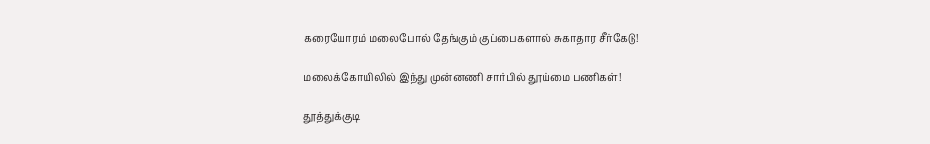கரையோரம் மலைபோல் தேங்கும் குப்பைகளால் சுகாதார சீர்கேடு!

மலைக்கோயிலில் இந்து முன்னணி சார்பில் தூய்மை பணிகள்!

தூத்துக்குடி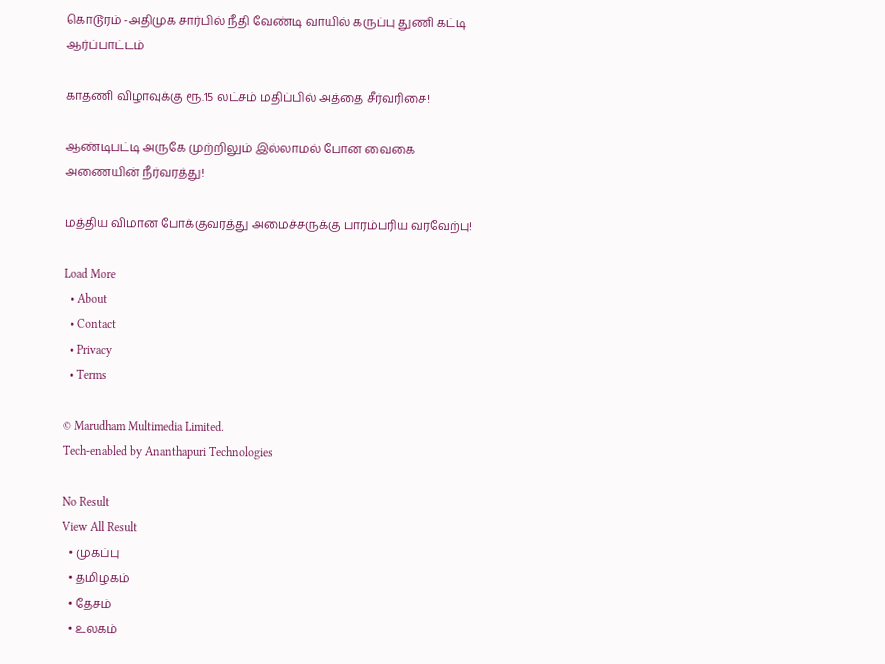கொடூரம் -அதிமுக சார்பில் நீதி வேண்டி வாயில் கருப்பு துணி கட்டி ஆர்ப்பாட்டம்

காதணி விழாவுக்கு ரூ.15 லட்சம் மதிப்பில் அத்தை சீர்வரிசை!

ஆண்டிபட்டி அருகே முற்றிலும் இல்லாமல் போன வைகை அணையின் நீர்வரத்து!

மத்திய விமான போக்குவரத்து அமைச்சருக்கு பாரம்பரிய வரவேற்பு!

Load More
  • About
  • Contact
  • Privacy
  • Terms

© Marudham Multimedia Limited.
Tech-enabled by Ananthapuri Technologies

No Result
View All Result
  • முகப்பு
  • தமிழகம்
  • தேசம்
  • உலகம்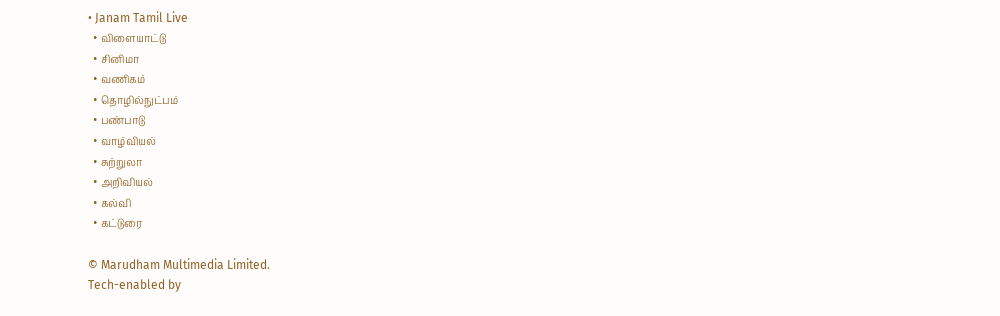• Janam Tamil Live
  • விளையாட்டு
  • சினிமா
  • வணிகம்
  • தொழில்நுட்பம்
  • பண்பாடு
  • வாழ்வியல்
  • சுற்றுலா
  • அறிவியல்
  • கல்வி
  • கட்டுரை

© Marudham Multimedia Limited.
Tech-enabled by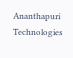Ananthapuri Technologies